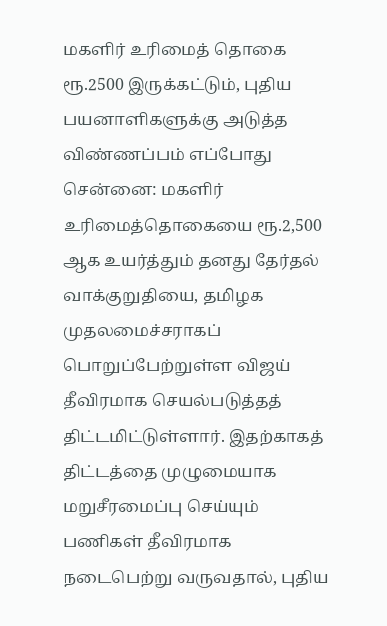மகளிர் உரிமைத் தொகை ரூ.2500 இருக்கட்டும், புதிய பயனாளிகளுக்கு அடுத்த விண்ணப்பம் எப்போது
சென்னை: மகளிர் உரிமைத்தொகையை ரூ.2,500 ஆக உயர்த்தும் தனது தேர்தல் வாக்குறுதியை, தமிழக முதலமைச்சராகப் பொறுப்பேற்றுள்ள விஜய் தீவிரமாக செயல்படுத்தத் திட்டமிட்டுள்ளார். இதற்காகத் திட்டத்தை முழுமையாக மறுசீரமைப்பு செய்யும் பணிகள் தீவிரமாக நடைபெற்று வருவதால், புதிய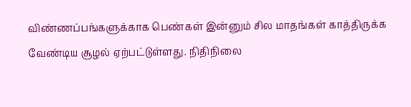விண்ணப்பங்களுக்காக பெண்கள் இன்னும் சில மாதங்கள் காத்திருக்க வேண்டிய சூழல் ஏற்பட்டுள்ளது. நிதிநிலை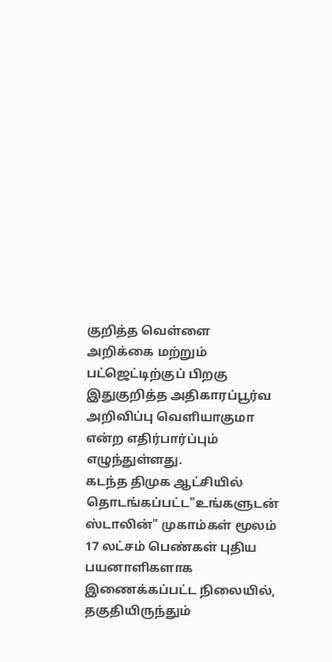குறித்த வெள்ளை அறிக்கை மற்றும் பட்ஜெட்டிற்குப் பிறகு இதுகுறித்த அதிகாரப்பூர்வ அறிவிப்பு வெளியாகுமா என்ற எதிர்பார்ப்பும் எழுந்துள்ளது.
கடந்த திமுக ஆட்சியில் தொடங்கப்பட்ட"உங்களுடன் ஸ்டாலின்" முகாம்கள் மூலம் 17 லட்சம் பெண்கள் புதிய பயனாளிகளாக இணைக்கப்பட்ட நிலையில், தகுதியிருந்தும்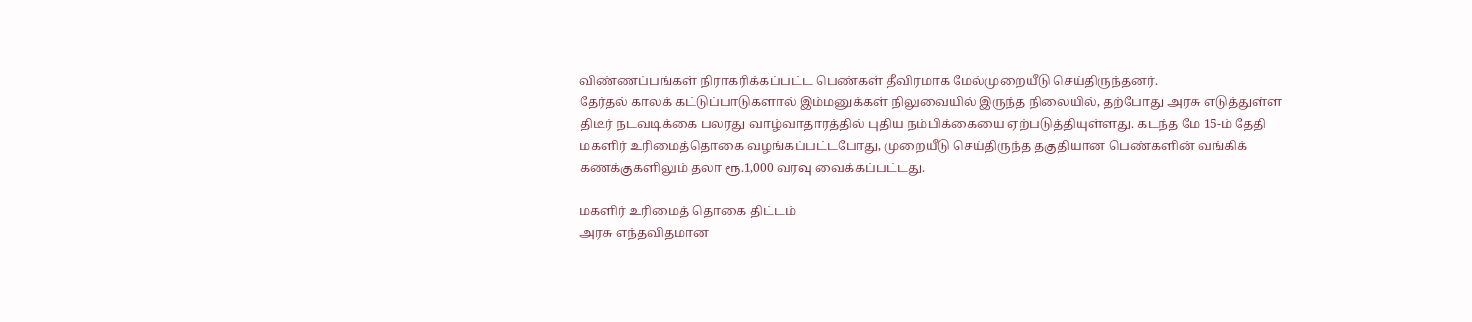விண்ணப்பங்கள் நிராகரிக்கப்பட்ட பெண்கள் தீவிரமாக மேல்முறையீடு செய்திருந்தனர்.
தேர்தல் காலக் கட்டுப்பாடுகளால் இம்மனுக்கள் நிலுவையில் இருந்த நிலையில், தற்போது அரசு எடுத்துள்ள திடீர் நடவடிக்கை பலரது வாழ்வாதாரத்தில் புதிய நம்பிக்கையை ஏற்படுத்தியுள்ளது. கடந்த மே 15-ம் தேதி மகளிர் உரிமைத்தொகை வழங்கப்பட்டபோது, முறையீடு செய்திருந்த தகுதியான பெண்களின் வங்கிக் கணக்குகளிலும் தலா ரூ.1,000 வரவு வைக்கப்பட்டது.

மகளிர் உரிமைத் தொகை திட்டம்
அரசு எந்தவிதமான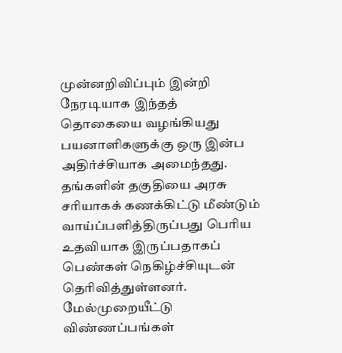முன்னறிவிப்பும் இன்றி நேரடியாக இந்தத் தொகையை வழங்கியது பயனாளிகளுக்கு ஒரு இன்ப அதிர்ச்சியாக அமைந்தது. தங்களின் தகுதியை அரசு சரியாகக் கணக்கிட்டு மீண்டும் வாய்ப்பளித்திருப்பது பெரிய உதவியாக இருப்பதாகப் பெண்கள் நெகிழ்ச்சியுடன் தெரிவித்துள்ளனர்.
மேல்முறையீட்டு விண்ணப்பங்கள்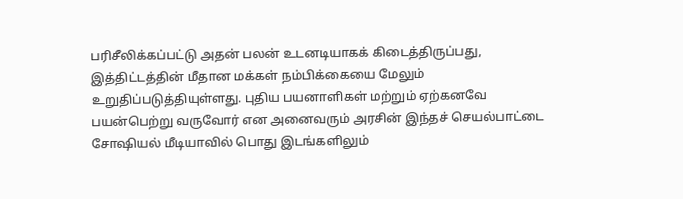பரிசீலிக்கப்பட்டு அதன் பலன் உடனடியாகக் கிடைத்திருப்பது, இத்திட்டத்தின் மீதான மக்கள் நம்பிக்கையை மேலும் உறுதிப்படுத்தியுள்ளது. புதிய பயனாளிகள் மற்றும் ஏற்கனவே பயன்பெற்று வருவோர் என அனைவரும் அரசின் இந்தச் செயல்பாட்டை சோஷியல் மீடியாவில் பொது இடங்களிலும்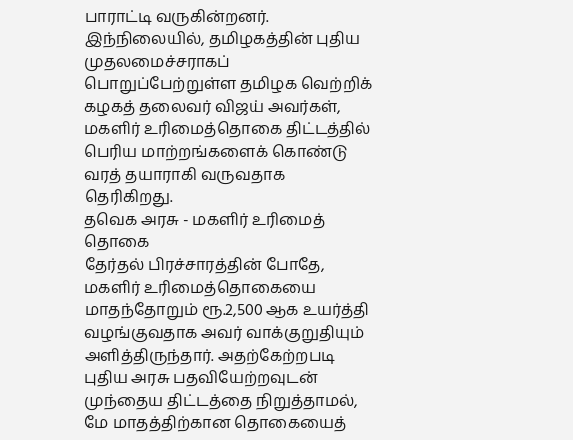பாராட்டி வருகின்றனர்.
இந்நிலையில், தமிழகத்தின் புதிய முதலமைச்சராகப் பொறுப்பேற்றுள்ள தமிழக வெற்றிக் கழகத் தலைவர் விஜய் அவர்கள், மகளிர் உரிமைத்தொகை திட்டத்தில் பெரிய மாற்றங்களைக் கொண்டு வரத் தயாராகி வருவதாக தெரிகிறது.
தவெக அரசு - மகளிர் உரிமைத் தொகை
தேர்தல் பிரச்சாரத்தின் போதே, மகளிர் உரிமைத்தொகையை மாதந்தோறும் ரூ.2,500 ஆக உயர்த்தி வழங்குவதாக அவர் வாக்குறுதியும் அளித்திருந்தார். அதற்கேற்றபடி புதிய அரசு பதவியேற்றவுடன் முந்தைய திட்டத்தை நிறுத்தாமல், மே மாதத்திற்கான தொகையைத்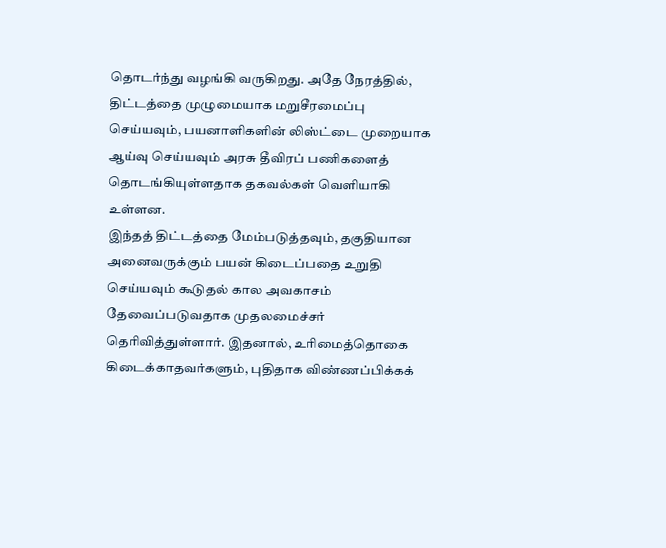தொடர்ந்து வழங்கி வருகிறது. அதே நேரத்தில், திட்டத்தை முழுமையாக மறுசீரமைப்பு செய்யவும், பயனாளிகளின் லிஸ்ட்டை முறையாக ஆய்வு செய்யவும் அரசு தீவிரப் பணிகளைத் தொடங்கியுள்ளதாக தகவல்கள் வெளியாகி உள்ளன.
இந்தத் திட்டத்தை மேம்படுத்தவும், தகுதியான அனைவருக்கும் பயன் கிடைப்பதை உறுதி செய்யவும் கூடுதல் கால அவகாசம் தேவைப்படுவதாக முதலமைச்சர் தெரிவித்துள்ளார். இதனால், உரிமைத்தொகை கிடைக்காதவர்களும், புதிதாக விண்ணப்பிக்கக்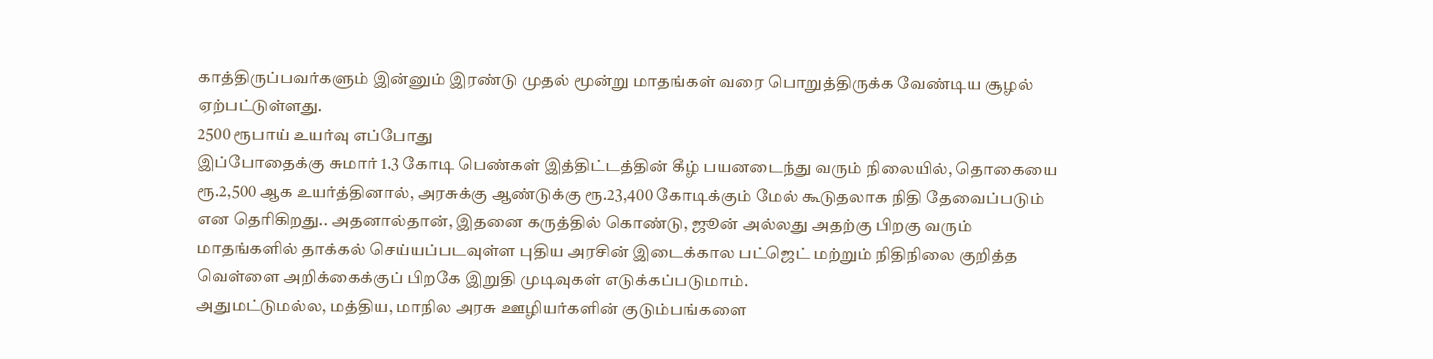காத்திருப்பவர்களும் இன்னும் இரண்டு முதல் மூன்று மாதங்கள் வரை பொறுத்திருக்க வேண்டிய சூழல் ஏற்பட்டுள்ளது.
2500 ரூபாய் உயர்வு எப்போது
இப்போதைக்கு சுமார் 1.3 கோடி பெண்கள் இத்திட்டத்தின் கீழ் பயனடைந்து வரும் நிலையில், தொகையை ரூ.2,500 ஆக உயர்த்தினால், அரசுக்கு ஆண்டுக்கு ரூ.23,400 கோடிக்கும் மேல் கூடுதலாக நிதி தேவைப்படும் என தெரிகிறது.. அதனால்தான், இதனை கருத்தில் கொண்டு, ஜூன் அல்லது அதற்கு பிறகு வரும் மாதங்களில் தாக்கல் செய்யப்படவுள்ள புதிய அரசின் இடைக்கால பட்ஜெட் மற்றும் நிதிநிலை குறித்த வெள்ளை அறிக்கைக்குப் பிறகே இறுதி முடிவுகள் எடுக்கப்படுமாம்.
அதுமட்டுமல்ல, மத்திய, மாநில அரசு ஊழியர்களின் குடும்பங்களை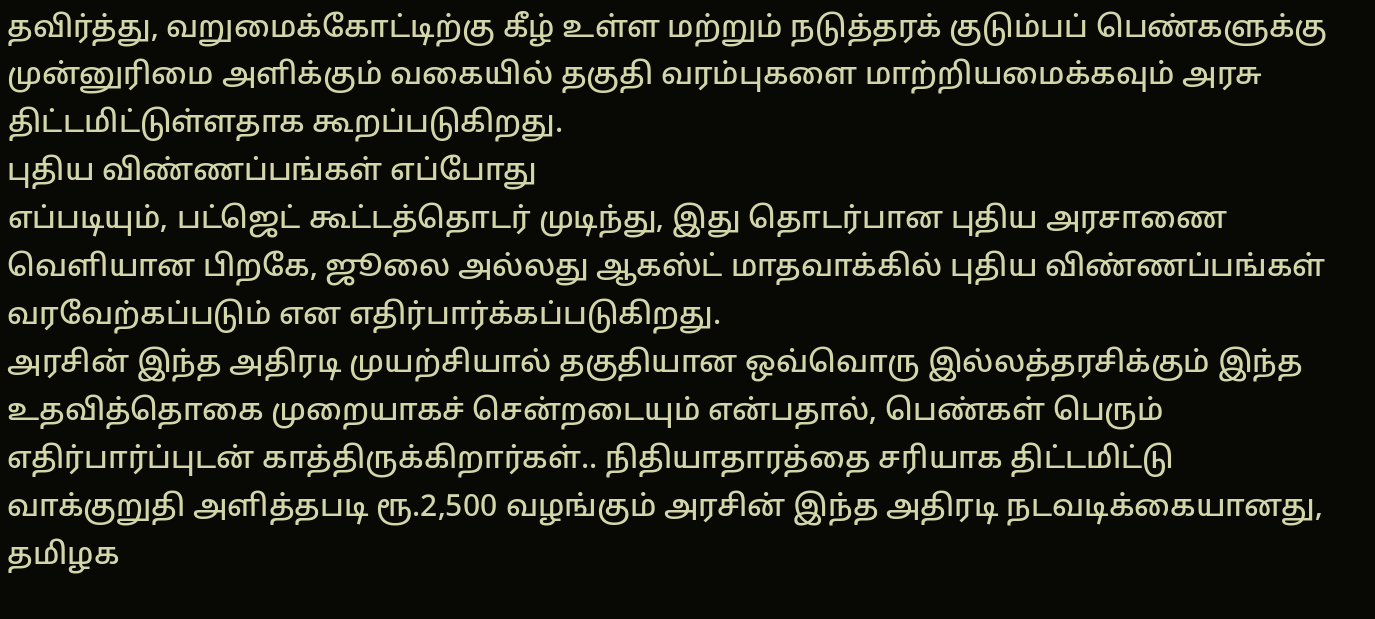தவிர்த்து, வறுமைக்கோட்டிற்கு கீழ் உள்ள மற்றும் நடுத்தரக் குடும்பப் பெண்களுக்கு முன்னுரிமை அளிக்கும் வகையில் தகுதி வரம்புகளை மாற்றியமைக்கவும் அரசு திட்டமிட்டுள்ளதாக கூறப்படுகிறது.
புதிய விண்ணப்பங்கள் எப்போது
எப்படியும், பட்ஜெட் கூட்டத்தொடர் முடிந்து, இது தொடர்பான புதிய அரசாணை வெளியான பிறகே, ஜூலை அல்லது ஆகஸ்ட் மாதவாக்கில் புதிய விண்ணப்பங்கள் வரவேற்கப்படும் என எதிர்பார்க்கப்படுகிறது.
அரசின் இந்த அதிரடி முயற்சியால் தகுதியான ஒவ்வொரு இல்லத்தரசிக்கும் இந்த உதவித்தொகை முறையாகச் சென்றடையும் என்பதால், பெண்கள் பெரும் எதிர்பார்ப்புடன் காத்திருக்கிறார்கள்.. நிதியாதாரத்தை சரியாக திட்டமிட்டு வாக்குறுதி அளித்தபடி ரூ.2,500 வழங்கும் அரசின் இந்த அதிரடி நடவடிக்கையானது, தமிழக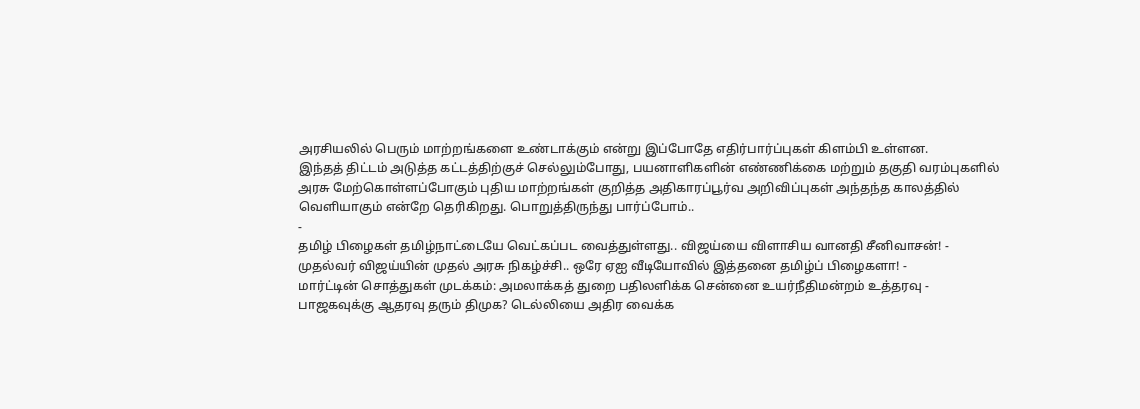அரசியலில் பெரும் மாற்றங்களை உண்டாக்கும் என்று இப்போதே எதிர்பார்ப்புகள் கிளம்பி உள்ளன.
இந்தத் திட்டம் அடுத்த கட்டத்திற்குச் செல்லும்போது, பயனாளிகளின் எண்ணிக்கை மற்றும் தகுதி வரம்புகளில் அரசு மேற்கொள்ளப்போகும் புதிய மாற்றங்கள் குறித்த அதிகாரப்பூர்வ அறிவிப்புகள் அந்தந்த காலத்தில் வெளியாகும் என்றே தெரிகிறது. பொறுத்திருந்து பார்ப்போம்..
-
தமிழ் பிழைகள் தமிழ்நாட்டையே வெட்கப்பட வைத்துள்ளது.. விஜய்யை விளாசிய வானதி சீனிவாசன்! -
முதல்வர் விஜய்யின் முதல் அரசு நிகழ்ச்சி.. ஒரே ஏஐ வீடியோவில் இத்தனை தமிழ்ப் பிழைகளா! -
மார்ட்டின் சொத்துகள் முடக்கம்: அமலாக்கத் துறை பதிலளிக்க சென்னை உயர்நீதிமன்றம் உத்தரவு -
பாஜகவுக்கு ஆதரவு தரும் திமுக? டெல்லியை அதிர வைக்க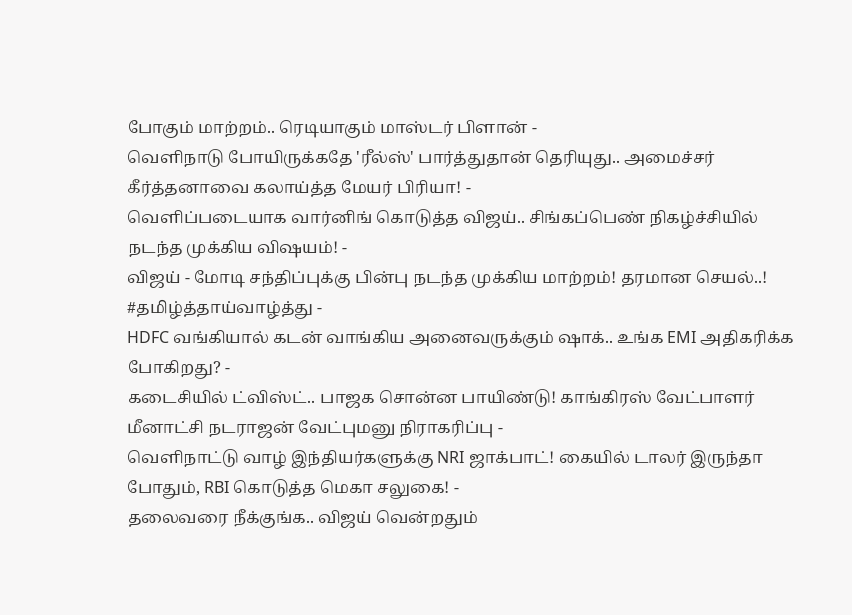போகும் மாற்றம்.. ரெடியாகும் மாஸ்டர் பிளான் -
வெளிநாடு போயிருக்கதே 'ரீல்ஸ்' பார்த்துதான் தெரியுது.. அமைச்சர் கீர்த்தனாவை கலாய்த்த மேயர் பிரியா! -
வெளிப்படையாக வார்னிங் கொடுத்த விஜய்.. சிங்கப்பெண் நிகழ்ச்சியில் நடந்த முக்கிய விஷயம்! -
விஜய் - மோடி சந்திப்புக்கு பின்பு நடந்த முக்கிய மாற்றம்! தரமான செயல்..! #தமிழ்த்தாய்வாழ்த்து -
HDFC வங்கியால் கடன் வாங்கிய அனைவருக்கும் ஷாக்.. உங்க EMI அதிகரிக்க போகிறது? -
கடைசியில் ட்விஸ்ட்.. பாஜக சொன்ன பாயிண்டு! காங்கிரஸ் வேட்பாளர் மீனாட்சி நடராஜன் வேட்புமனு நிராகரிப்பு -
வெளிநாட்டு வாழ் இந்தியர்களுக்கு NRI ஜாக்பாட்! கையில் டாலர் இருந்தா போதும், RBI கொடுத்த மெகா சலுகை! -
தலைவரை நீக்குங்க.. விஜய் வென்றதும்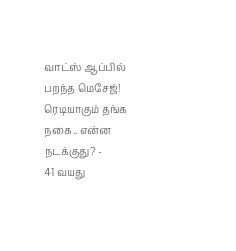வாட்ஸ் ஆப்பில் பறந்த மெசேஜ்! ரெடியாகும் தங்க நகை.. என்ன நடக்குது? -
41 வயது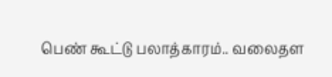பெண் கூட்டு பலாத்காரம்.. வலைதள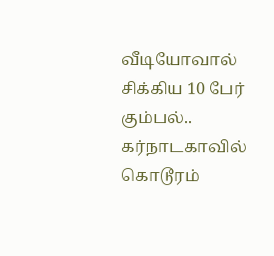வீடியோவால் சிக்கிய 10 பேர் கும்பல்.. கர்நாடகாவில் கொடூரம்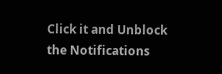Click it and Unblock the Notifications